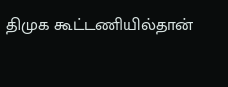திமுக கூட்டணியில்தான்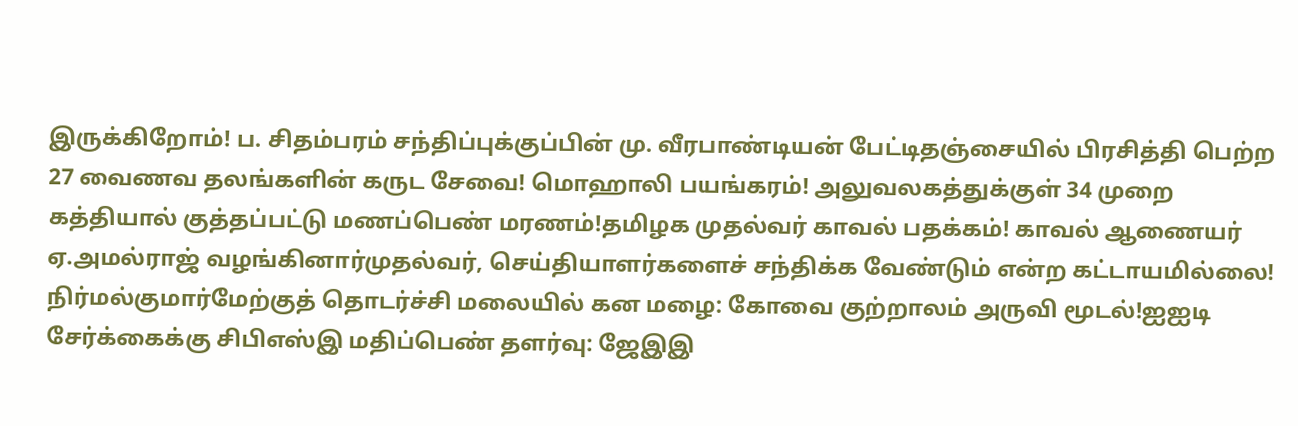இருக்கிறோம்! ப. சிதம்பரம் சந்திப்புக்குப்பின் மு. வீரபாண்டியன் பேட்டிதஞ்சையில் பிரசித்தி பெற்ற 27 வைணவ தலங்களின் கருட சேவை! மொஹாலி பயங்கரம்! அலுவலகத்துக்குள் 34 முறை கத்தியால் குத்தப்பட்டு மணப்பெண் மரணம்!தமிழக முதல்வர் காவல் பதக்கம்! காவல் ஆணையர் ஏ.அமல்ராஜ் வழங்கினார்முதல்வர், செய்தியாளர்களைச் சந்திக்க வேண்டும் என்ற கட்டாயமில்லை! நிர்மல்குமார்மேற்குத் தொடர்ச்சி மலையில் கன மழை: கோவை குற்றாலம் அருவி மூடல்!ஐஐடி சேர்க்கைக்கு சிபிஎஸ்இ மதிப்பெண் தளர்வு: ஜேஇஇ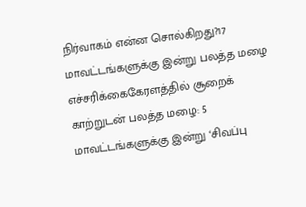நிர்வாகம் என்ன சொல்கிறது?17 மாவட்டங்களுக்கு இன்று பலத்த மழை எச்சரிக்கைகேரளத்தில் சூறைக் காற்றுடன் பலத்த மழை: 5 மாவட்டங்களுக்கு இன்று ‘சிவப்பு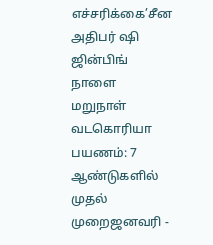எச்சரிக்கை’சீன அதிபர் ஷி ஜின்பிங் நாளை மறுநாள் வடகொரியா பயணம்: 7 ஆண்டுகளில் முதல் முறைஜனவரி -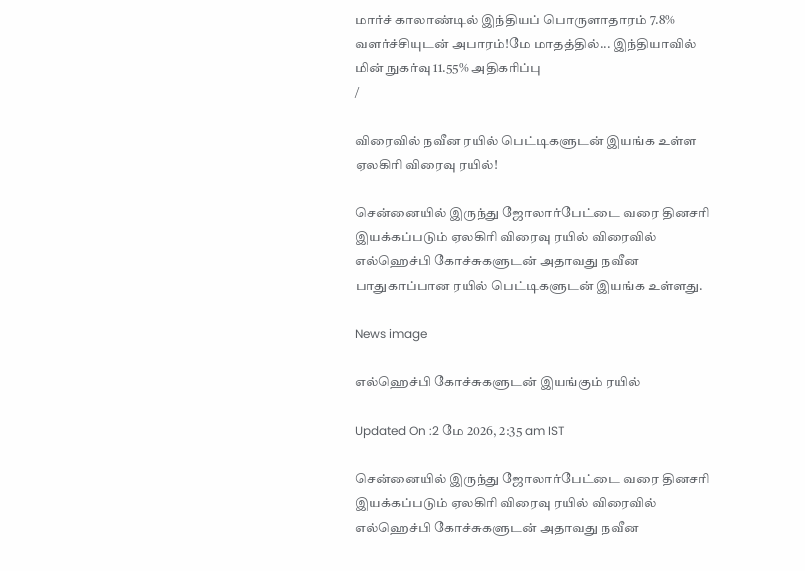மார்ச் காலாண்டில் இந்தியப் பொருளாதாரம் 7.8% வளர்ச்சியுடன் அபாரம்!மே மாதத்தில்... இந்தியாவில் மின் நுகர்வு 11.55% அதிகரிப்பு
/

விரைவில் நவீன ரயில் பெட்டிகளுடன் இயங்க உள்ள ஏலகிரி விரைவு ரயில்!

சென்னையில் இருந்து ஜோலார்பேட்டை வரை தினசரி இயக்கப்படும் ஏலகிரி விரைவு ரயில் விரைவில் எல்ஹெச்பி கோச்சுகளுடன் அதாவது நவீன பாதுகாப்பான ரயில் பெட்டிகளுடன் இயங்க உள்ளது.

News image

எல்ஹெச்பி கோச்சுகளுடன் இயங்கும் ரயில்

Updated On :2 மே 2026, 2:35 am IST

சென்னையில் இருந்து ஜோலார்பேட்டை வரை தினசரி இயக்கப்படும் ஏலகிரி விரைவு ரயில் விரைவில் எல்ஹெச்பி கோச்சுகளுடன் அதாவது நவீன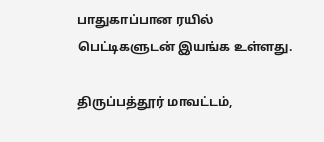பாதுகாப்பான ரயில் பெட்டிகளுடன் இயங்க உள்ளது.

திருப்பத்தூர் மாவட்டம்,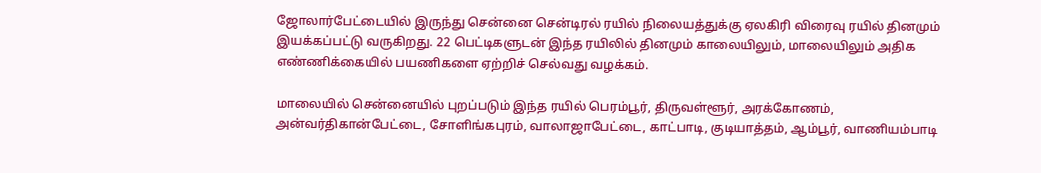ஜோலார்பேட்டையில் இருந்து சென்னை சென்டிரல் ரயில் நிலையத்துக்கு ஏலகிரி விரைவு ரயில் தினமும் இயக்கப்பட்டு வருகிறது. 22 பெட்டிகளுடன் இந்த ரயிலில் தினமும் காலையிலும், மாலையிலும் அதிக எண்ணிக்கையில் பயணிகளை ஏற்றிச் செல்வது வழக்கம்.

மாலையில் சென்னையில் புறப்படும் இந்த ரயில் பெரம்பூர், திருவள்ளூர், அரக்கோணம், அன்வர்திகான்பேட்டை, சோளிங்கபுரம், வாலாஜாபேட்டை, காட்பாடி, குடியாத்தம், ஆம்பூர், வாணியம்பாடி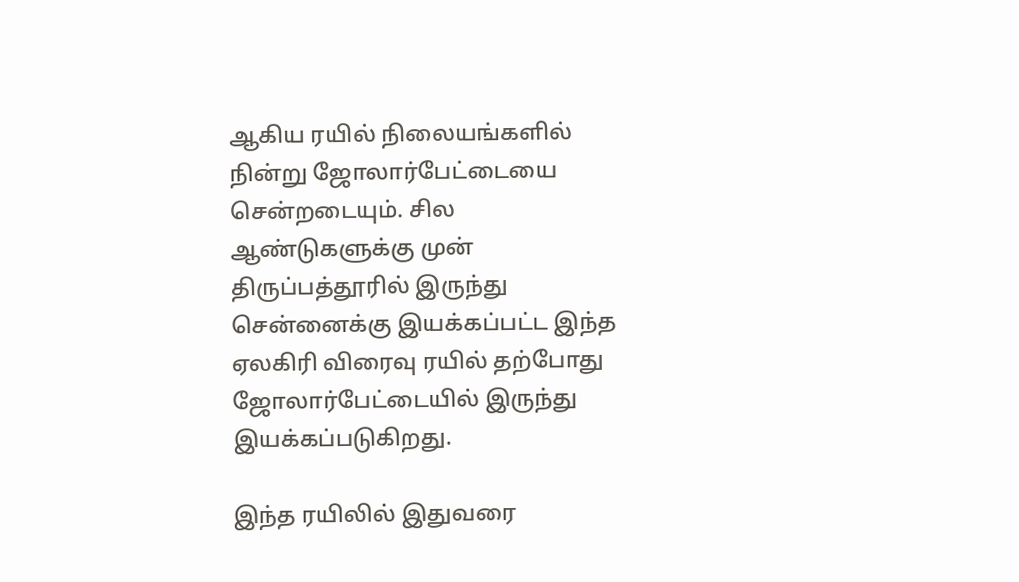ஆகிய ரயில் நிலையங்களில் நின்று ஜோலார்பேட்டையை சென்றடையும். சில ஆண்டுகளுக்கு முன் திருப்பத்தூரில் இருந்து சென்னைக்கு இயக்கப்பட்ட இந்த ஏலகிரி விரைவு ரயில் தற்போது ஜோலார்பேட்டையில் இருந்து இயக்கப்படுகிறது.

இந்த ரயிலில் இதுவரை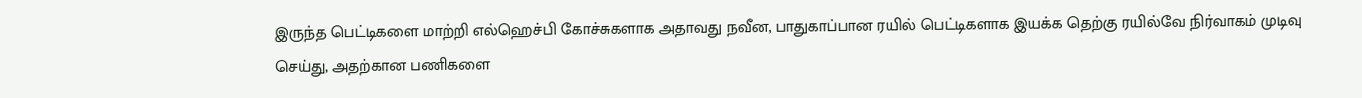இருந்த பெட்டிகளை மாற்றி எல்ஹெச்பி கோச்சுகளாக அதாவது நவீன, பாதுகாப்பான ரயில் பெட்டிகளாக இயக்க தெற்கு ரயில்வே நிர்வாகம் முடிவு செய்து, அதற்கான பணிகளை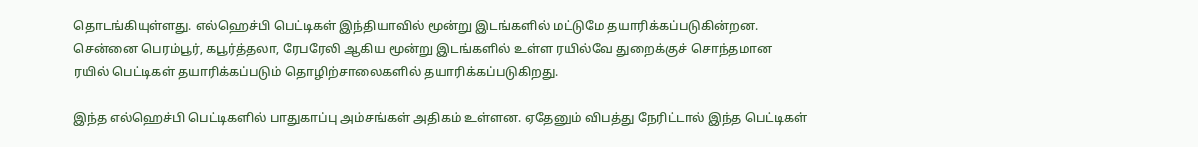தொடங்கியுள்ளது. எல்ஹெச்பி பெட்டிகள் இந்தியாவில் மூன்று இடங்களில் மட்டுமே தயாரிக்கப்படுகின்றன. சென்னை பெரம்பூர், கபூர்த்தலா, ரேபரேலி ஆகிய மூன்று இடங்களில் உள்ள ரயில்வே துறைக்குச் சொந்தமான ரயில் பெட்டிகள் தயாரிக்கப்படும் தொழிற்சாலைகளில் தயாரிக்கப்படுகிறது.

இந்த எல்ஹெச்பி பெட்டிகளில் பாதுகாப்பு அம்சங்கள் அதிகம் உள்ளன. ஏதேனும் விபத்து நேரிட்டால் இந்த பெட்டிகள்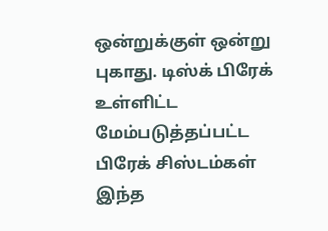ஒன்றுக்குள் ஒன்று புகாது. டிஸ்க் பிரேக் உள்ளிட்ட மேம்படுத்தப்பட்ட பிரேக் சிஸ்டம்கள் இந்த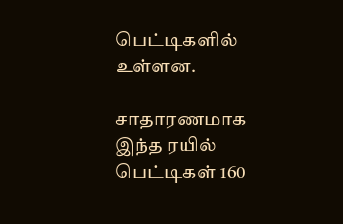பெட்டிகளில் உள்ளன.

சாதாரணமாக இந்த ரயில் பெட்டிகள் 160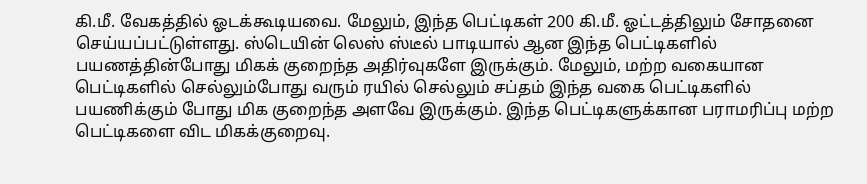கி.மீ. வேகத்தில் ஓடக்கூடியவை. மேலும், இந்த பெட்டிகள் 200 கி.மீ. ஓட்டத்திலும் சோதனை செய்யப்பட்டுள்ளது. ஸ்டெயின் லெஸ் ஸ்டீல் பாடியால் ஆன இந்த பெட்டிகளில் பயணத்தின்போது மிகக் குறைந்த அதிர்வுகளே இருக்கும். மேலும், மற்ற வகையான பெட்டிகளில் செல்லும்போது வரும் ரயில் செல்லும் சப்தம் இந்த வகை பெட்டிகளில் பயணிக்கும் போது மிக குறைந்த அளவே இருக்கும். இந்த பெட்டிகளுக்கான பராமரிப்பு மற்ற பெட்டிகளை விட மிகக்குறைவு.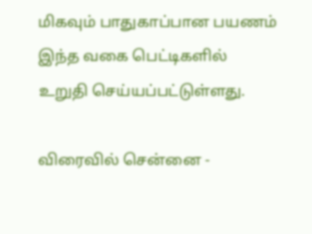மிகவும் பாதுகாப்பான பயணம் இந்த வகை பெட்டிகளில் உறுதி செய்யப்பட்டுள்ளது.

விரைவில் சென்னை -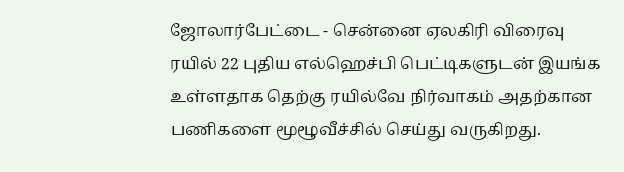ஜோலார்பேட்டை - சென்னை ஏலகிரி விரைவு ரயில் 22 புதிய எல்ஹெச்பி பெட்டிகளுடன் இயங்க உள்ளதாக தெற்கு ரயில்வே நிர்வாகம் அதற்கான பணிகளை மூழூவீச்சில் செய்து வருகிறது.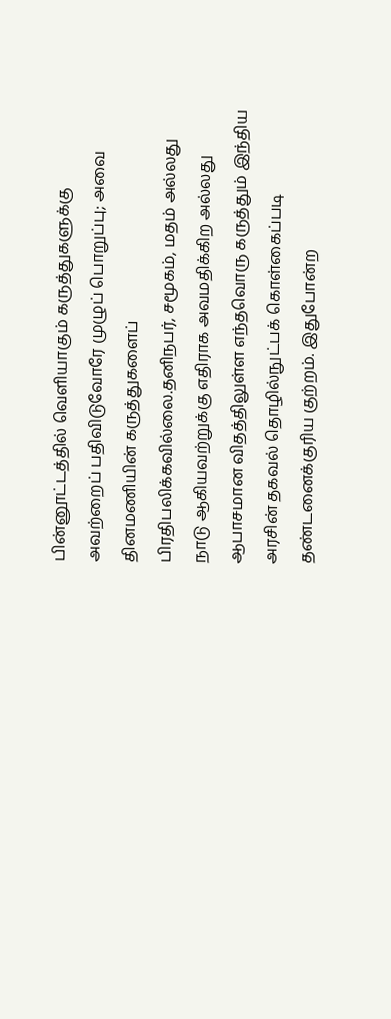பின்னூட்டத்தில் வெளியாகும் கருத்துகளுக்கு அவற்றைப் பதிவிடுவோரே முழுப் பொறுப்பு; அவை தினமணியின் கருத்துகளைப் பிரதிபலிக்கவில்லை.தனிநபர், சமூகம், மதம் அல்லது நாடு ஆகியவற்றுக்கு எதிராக அவமதிக்கிற அல்லது ஆபாசமான விதத்திலுள்ள எந்தவொரு கருத்தும் இந்திய அரசின் தகவல் தொழில்நுட்பக் கொள்கைப்படி தண்டனைக்குரிய குற்றம். இதுபோன்ற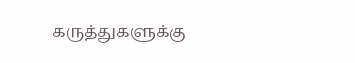கருத்துகளுக்கு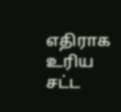எதிராக உரிய சட்ட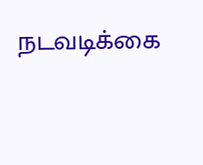நடவடிக்கை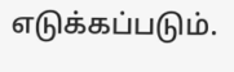எடுக்கப்படும்.